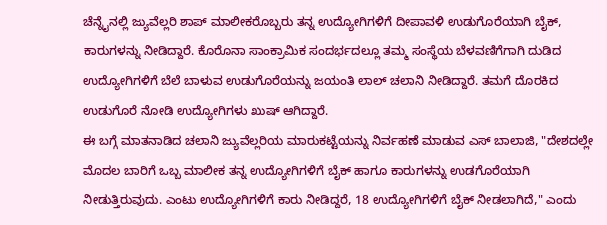ಚೆನ್ನೈನಲ್ಲಿ ಜ್ಯುವೆಲ್ಲರಿ ಶಾಪ್ ಮಾಲೀಕರೊಬ್ಬರು ತನ್ನ ಉದ್ಯೋಗಿಗಳಿಗೆ ದೀಪಾವಳಿ ಉಡುಗೊರೆಯಾಗಿ ಬೈಕ್, ಕಾರುಗಳನ್ನು ನೀಡಿದ್ದಾರೆ. ಕೊರೊನಾ ಸಾಂಕ್ರಾಮಿಕ ಸಂದರ್ಭದಲ್ಲೂ ತಮ್ಮ ಸಂಸ್ಥೆಯ ಬೆಳವಣಿಗೆಗಾಗಿ ದುಡಿದ ಉದ್ಯೋಗಿಗಳಿಗೆ ಬೆಲೆ ಬಾಳುವ ಉಡುಗೊರೆಯನ್ನು ಜಯಂತಿ ಲಾಲ್ ಚಲಾನಿ ನೀಡಿದ್ದಾರೆ. ತಮಗೆ ದೊರಕಿದ ಉಡುಗೊರೆ ನೋಡಿ ಉದ್ಯೋಗಿಗಳು ಖುಷ್ ಆಗಿದ್ದಾರೆ.
ಈ ಬಗ್ಗೆ ಮಾತನಾಡಿದ ಚಲಾನಿ ಜ್ಯುವೆಲ್ಲರಿಯ ಮಾರುಕಟ್ಟೆಯನ್ನು ನಿರ್ವಹಣೆ ಮಾಡುವ ಎಸ್ ಬಾಲಾಜಿ, "ದೇಶದಲ್ಲೇ ಮೊದಲ ಬಾರಿಗೆ ಒಬ್ಬ ಮಾಲೀಕ ತನ್ನ ಉದ್ಯೋಗಿಗಳಿಗೆ ಬೈಕ್ ಹಾಗೂ ಕಾರುಗಳನ್ನು ಉಡಗೊರೆಯಾಗಿ ನೀಡುತ್ತಿರುವುದು. ಎಂಟು ಉದ್ಯೋಗಿಗಳಿಗೆ ಕಾರು ನೀಡಿದ್ದರೆ, 18 ಉದ್ಯೋಗಿಗಳಿಗೆ ಬೈಕ್ ನೀಡಲಾಗಿದೆ," ಎಂದು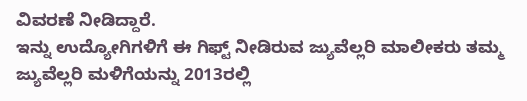ವಿವರಣೆ ನೀಡಿದ್ದಾರೆ.
ಇನ್ನು ಉದ್ಯೋಗಿಗಳಿಗೆ ಈ ಗಿಫ್ಟ್ ನೀಡಿರುವ ಜ್ಯುವೆಲ್ಲರಿ ಮಾಲೀಕರು ತಮ್ಮ ಜ್ಯುವೆಲ್ಲರಿ ಮಳಿಗೆಯನ್ನು 2013ರಲ್ಲಿ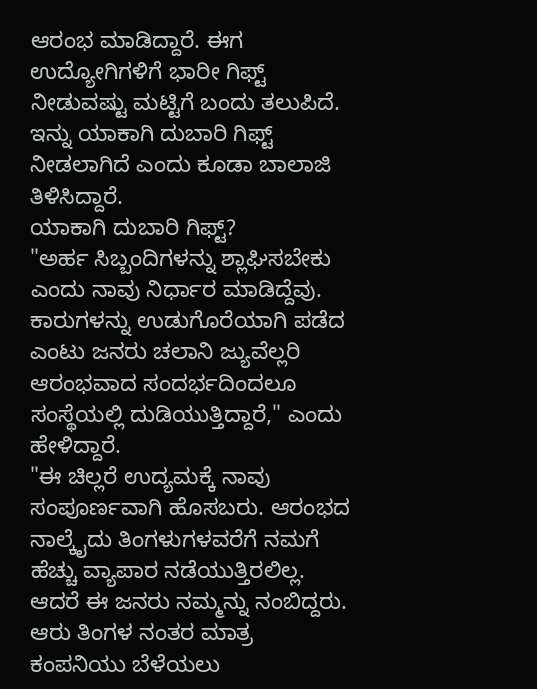ಆರಂಭ ಮಾಡಿದ್ದಾರೆ. ಈಗ ಉದ್ಯೋಗಿಗಳಿಗೆ ಭಾರೀ ಗಿಫ್ಟ್ ನೀಡುವಷ್ಟು ಮಟ್ಟಿಗೆ ಬಂದು ತಲುಪಿದೆ. ಇನ್ನು ಯಾಕಾಗಿ ದುಬಾರಿ ಗಿಫ್ಟ್ ನೀಡಲಾಗಿದೆ ಎಂದು ಕೂಡಾ ಬಾಲಾಜಿ ತಿಳಿಸಿದ್ದಾರೆ.
ಯಾಕಾಗಿ ದುಬಾರಿ ಗಿಫ್ಟ್?
"ಅರ್ಹ ಸಿಬ್ಬಂದಿಗಳನ್ನು ಶ್ಲಾಘಿಸಬೇಕು ಎಂದು ನಾವು ನಿರ್ಧಾರ ಮಾಡಿದ್ದೆವು. ಕಾರುಗಳನ್ನು ಉಡುಗೊರೆಯಾಗಿ ಪಡೆದ ಎಂಟು ಜನರು ಚಲಾನಿ ಜ್ಯುವೆಲ್ಲರಿ ಆರಂಭವಾದ ಸಂದರ್ಭದಿಂದಲೂ ಸಂಸ್ಥೆಯಲ್ಲಿ ದುಡಿಯುತ್ತಿದ್ದಾರೆ," ಎಂದು ಹೇಳಿದ್ದಾರೆ.
"ಈ ಚಿಲ್ಲರೆ ಉದ್ಯಮಕ್ಕೆ ನಾವು ಸಂಪೂರ್ಣವಾಗಿ ಹೊಸಬರು. ಆರಂಭದ ನಾಲ್ಕೈದು ತಿಂಗಳುಗಳವರೆಗೆ ನಮಗೆ ಹೆಚ್ಚು ವ್ಯಾಪಾರ ನಡೆಯುತ್ತಿರಲಿಲ್ಲ. ಆದರೆ ಈ ಜನರು ನಮ್ಮನ್ನು ನಂಬಿದ್ದರು. ಆರು ತಿಂಗಳ ನಂತರ ಮಾತ್ರ ಕಂಪನಿಯು ಬೆಳೆಯಲು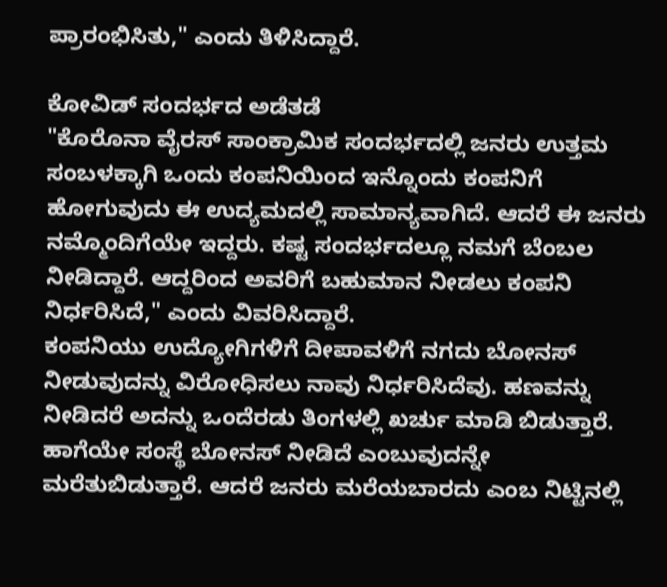ಪ್ರಾರಂಭಿಸಿತು," ಎಂದು ತಿಳಿಸಿದ್ದಾರೆ.

ಕೋವಿಡ್ ಸಂದರ್ಭದ ಅಡೆತಡೆ
"ಕೊರೊನಾ ವೈರಸ್ ಸಾಂಕ್ರಾಮಿಕ ಸಂದರ್ಭದಲ್ಲಿ ಜನರು ಉತ್ತಮ ಸಂಬಳಕ್ಕಾಗಿ ಒಂದು ಕಂಪನಿಯಿಂದ ಇನ್ನೊಂದು ಕಂಪನಿಗೆ ಹೋಗುವುದು ಈ ಉದ್ಯಮದಲ್ಲಿ ಸಾಮಾನ್ಯವಾಗಿದೆ. ಆದರೆ ಈ ಜನರು ನಮ್ಮೊಂದಿಗೆಯೇ ಇದ್ದರು. ಕಷ್ಟ ಸಂದರ್ಭದಲ್ಲೂ ನಮಗೆ ಬೆಂಬಲ ನೀಡಿದ್ದಾರೆ. ಆದ್ದರಿಂದ ಅವರಿಗೆ ಬಹುಮಾನ ನೀಡಲು ಕಂಪನಿ ನಿರ್ಧರಿಸಿದೆ," ಎಂದು ವಿವರಿಸಿದ್ದಾರೆ.
ಕಂಪನಿಯು ಉದ್ಯೋಗಿಗಳಿಗೆ ದೀಪಾವಳಿಗೆ ನಗದು ಬೋನಸ್ ನೀಡುವುದನ್ನು ವಿರೋಧಿಸಲು ನಾವು ನಿರ್ಧರಿಸಿದೆವು. ಹಣವನ್ನು ನೀಡಿದರೆ ಅದನ್ನು ಒಂದೆರಡು ತಿಂಗಳಲ್ಲಿ ಖರ್ಚು ಮಾಡಿ ಬಿಡುತ್ತಾರೆ. ಹಾಗೆಯೇ ಸಂಸ್ಥೆ ಬೋನಸ್ ನೀಡಿದೆ ಎಂಬುವುದನ್ನೇ ಮರೆತುಬಿಡುತ್ತಾರೆ. ಆದರೆ ಜನರು ಮರೆಯಬಾರದು ಎಂಬ ನಿಟ್ಟಿನಲ್ಲಿ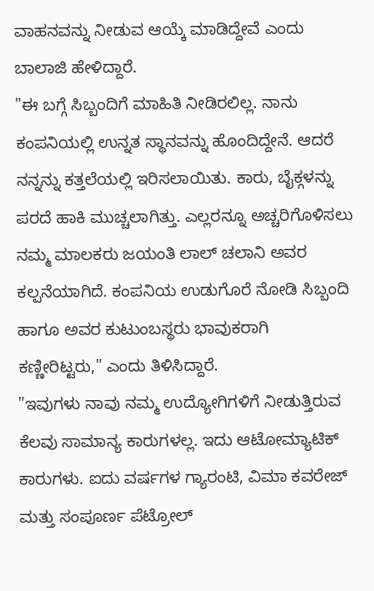ವಾಹನವನ್ನು ನೀಡುವ ಆಯ್ಕೆ ಮಾಡಿದ್ದೇವೆ ಎಂದು ಬಾಲಾಜಿ ಹೇಳಿದ್ದಾರೆ.
"ಈ ಬಗ್ಗೆ ಸಿಬ್ಬಂದಿಗೆ ಮಾಹಿತಿ ನೀಡಿರಲಿಲ್ಲ. ನಾನು ಕಂಪನಿಯಲ್ಲಿ ಉನ್ನತ ಸ್ಥಾನವನ್ನು ಹೊಂದಿದ್ದೇನೆ. ಆದರೆ ನನ್ನನ್ನು ಕತ್ತಲೆಯಲ್ಲಿ ಇರಿಸಲಾಯಿತು. ಕಾರು, ಬೈಕ್ಗಳನ್ನು ಪರದೆ ಹಾಕಿ ಮುಚ್ಚಲಾಗಿತ್ತು. ಎಲ್ಲರನ್ನೂ ಅಚ್ಚರಿಗೊಳಿಸಲು ನಮ್ಮ ಮಾಲಕರು ಜಯಂತಿ ಲಾಲ್ ಚಲಾನಿ ಅವರ ಕಲ್ಪನೆಯಾಗಿದೆ. ಕಂಪನಿಯ ಉಡುಗೊರೆ ನೋಡಿ ಸಿಬ್ಬಂದಿ ಹಾಗೂ ಅವರ ಕುಟುಂಬಸ್ಥರು ಭಾವುಕರಾಗಿ ಕಣ್ಣೀರಿಟ್ಟರು," ಎಂದು ತಿಳಿಸಿದ್ದಾರೆ.
"ಇವುಗಳು ನಾವು ನಮ್ಮ ಉದ್ಯೋಗಿಗಳಿಗೆ ನೀಡುತ್ತಿರುವ ಕೆಲವು ಸಾಮಾನ್ಯ ಕಾರುಗಳಲ್ಲ. ಇದು ಆಟೋಮ್ಯಾಟಿಕ್ ಕಾರುಗಳು. ಐದು ವರ್ಷಗಳ ಗ್ಯಾರಂಟಿ, ವಿಮಾ ಕವರೇಜ್ ಮತ್ತು ಸಂಪೂರ್ಣ ಪೆಟ್ರೋಲ್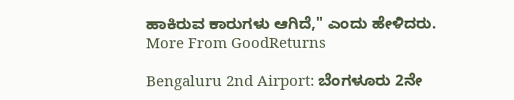ಹಾಕಿರುವ ಕಾರುಗಳು ಆಗಿದೆ," ಎಂದು ಹೇಳಿದರು.
More From GoodReturns

Bengaluru 2nd Airport: ಬೆಂಗಳೂರು 2ನೇ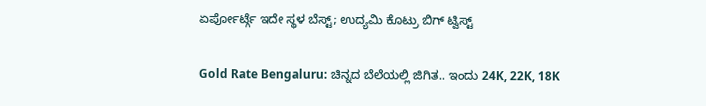ಏರ್ಪೋರ್ಟ್ಗೆ ಇದೇ ಸ್ಥಳ ಬೆಸ್ಟ್; ಉದ್ಯಮಿ ಕೊಟ್ರು ಬಿಗ್ ಟ್ವಿಸ್ಟ್

Gold Rate Bengaluru: ಚಿನ್ನದ ಬೆಲೆಯಲ್ಲಿ ಜಿಗಿತ.. ಇಂದು 24K, 22K, 18K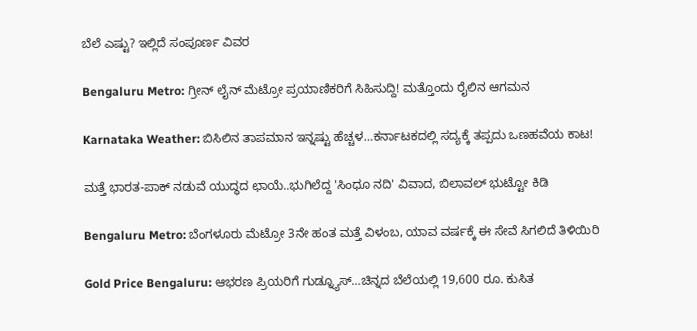ಬೆಲೆ ಎಷ್ಟು? ಇಲ್ಲಿದೆ ಸಂಪೂರ್ಣ ವಿವರ

Bengaluru Metro: ಗ್ರೀನ್ ಲೈನ್ ಮೆಟ್ರೋ ಪ್ರಯಾಣಿಕರಿಗೆ ಸಿಹಿಸುದ್ದಿ! ಮತ್ತೊಂದು ರೈಲಿನ ಆಗಮನ

Karnataka Weather: ಬಿಸಿಲಿನ ತಾಪಮಾನ ಇನ್ನಷ್ಟು ಹೆಚ್ಚಳ…ಕರ್ನಾಟಕದಲ್ಲಿ ಸದ್ಯಕ್ಕೆ ತಪ್ಪದು ಒಣಹವೆಯ ಕಾಟ!

ಮತ್ತೆ ಭಾರತ-ಪಾಕ್ ನಡುವೆ ಯುದ್ಧದ ಛಾಯೆ..ಭುಗಿಲೆದ್ದ 'ಸಿಂಧೂ ನದಿ' ವಿವಾದ, ಬಿಲಾವಲ್ ಭುಟ್ಟೋ ಕಿಡಿ

Bengaluru Metro: ಬೆಂಗಳೂರು ಮೆಟ್ರೋ 3ನೇ ಹಂತ ಮತ್ತೆ ವಿಳಂಬ, ಯಾವ ವರ್ಷಕ್ಕೆ ಈ ಸೇವೆ ಸಿಗಲಿದೆ ತಿಳಿಯಿರಿ

Gold Price Bengaluru: ಆಭರಣ ಪ್ರಿಯರಿಗೆ ಗುಡ್ನ್ಯೂಸ್…ಚಿನ್ನದ ಬೆಲೆಯಲ್ಲಿ 19,600 ರೂ. ಕುಸಿತ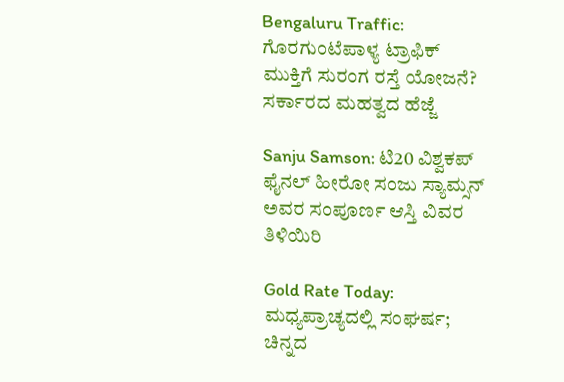Bengaluru Traffic: ಗೊರಗುಂಟೆಪಾಳ್ಯ ಟ್ರಾಫಿಕ್ ಮುಕ್ತಿಗೆ ಸುರಂಗ ರಸ್ತೆ ಯೋಜನೆ? ಸರ್ಕಾರದ ಮಹತ್ವದ ಹೆಜ್ಜೆ

Sanju Samson: ಟಿ20 ವಿಶ್ವಕಪ್ ಫೈನಲ್ ಹೀರೋ ಸಂಜು ಸ್ಯಾಮ್ಸನ್ ಅವರ ಸಂಪೂರ್ಣ ಆಸ್ತಿ ವಿವರ ತಿಳಿಯಿರಿ

Gold Rate Today: ಮಧ್ಯಪ್ರಾಚ್ಯದಲ್ಲಿ ಸಂಘರ್ಷ; ಚಿನ್ನದ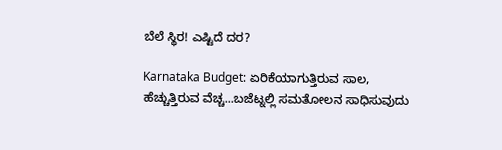ಬೆಲೆ ಸ್ಥಿರ! ಎಷ್ಟಿದೆ ದರ?

Karnataka Budget: ಏರಿಕೆಯಾಗುತ್ತಿರುವ ಸಾಲ, ಹೆಚ್ಚುತ್ತಿರುವ ವೆಚ್ಚ...ಬಜೆಟ್ನಲ್ಲಿ ಸಮತೋಲನ ಸಾಧಿಸುವುದು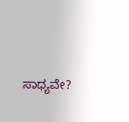ಸಾಧ್ಯವೇ?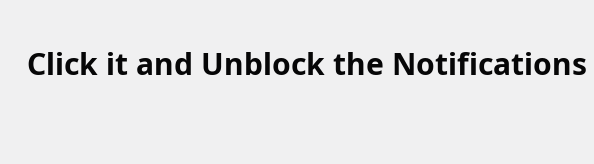Click it and Unblock the Notifications